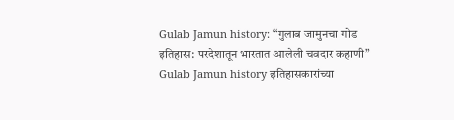Gulab Jamun history: “गुलाब जामुनचा गोड इतिहास: परदेशातून भारतात आलेली चवदार कहाणी”
Gulab Jamun history इतिहासकारांच्या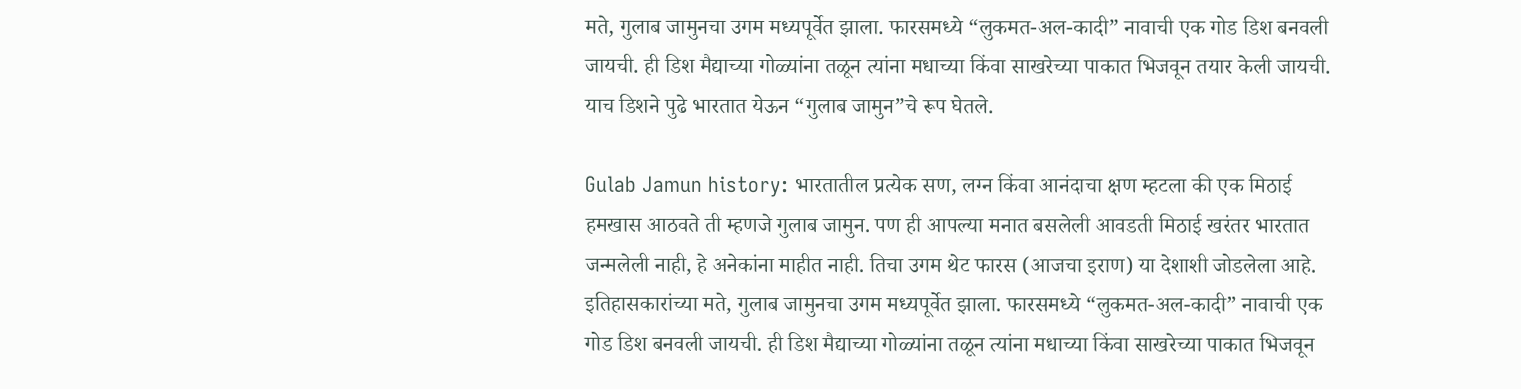मते, गुलाब जामुनचा उगम मध्यपूर्वेत झाला. फारसमध्ये “लुकमत-अल-कादी” नावाची एक गोड डिश बनवली जायची. ही डिश मैद्याच्या गोळ्यांना तळून त्यांना मधाच्या किंवा साखरेच्या पाकात भिजवून तयार केली जायची. याच डिशने पुढे भारतात येऊन “गुलाब जामुन”चे रूप घेतले.

Gulab Jamun history: भारतातील प्रत्येक सण, लग्न किंवा आनंदाचा क्षण म्हटला की एक मिठाई हमखास आठवते ती म्हणजे गुलाब जामुन. पण ही आपल्या मनात बसलेली आवडती मिठाई खरंतर भारतात जन्मलेली नाही, हे अनेकांना माहीत नाही. तिचा उगम थेट फारस (आजचा इराण) या देशाशी जोडलेला आहे.
इतिहासकारांच्या मते, गुलाब जामुनचा उगम मध्यपूर्वेत झाला. फारसमध्ये “लुकमत-अल-कादी” नावाची एक गोड डिश बनवली जायची. ही डिश मैद्याच्या गोळ्यांना तळून त्यांना मधाच्या किंवा साखरेच्या पाकात भिजवून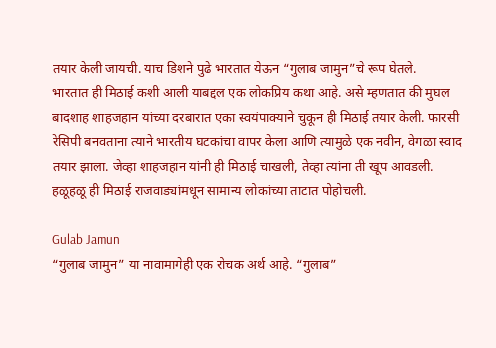तयार केली जायची. याच डिशने पुढे भारतात येऊन “गुलाब जामुन”चे रूप घेतले.
भारतात ही मिठाई कशी आली याबद्दल एक लोकप्रिय कथा आहे. असे म्हणतात की मुघल बादशाह शाहजहान यांच्या दरबारात एका स्वयंपाक्याने चुकून ही मिठाई तयार केली. फारसी रेसिपी बनवताना त्याने भारतीय घटकांचा वापर केला आणि त्यामुळे एक नवीन, वेगळा स्वाद तयार झाला. जेव्हा शाहजहान यांनी ही मिठाई चाखली, तेव्हा त्यांना ती खूप आवडली. हळूहळू ही मिठाई राजवाड्यांमधून सामान्य लोकांच्या ताटात पोहोचली.

Gulab Jamun
“गुलाब जामुन” या नावामागेही एक रोचक अर्थ आहे. “गुलाब”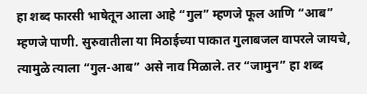हा शब्द फारसी भाषेतून आला आहे “गुल” म्हणजे फूल आणि “आब” म्हणजे पाणी. सुरुवातीला या मिठाईच्या पाकात गुलाबजल वापरले जायचे, त्यामुळे त्याला “गुल-आब” असे नाव मिळाले. तर “जामुन” हा शब्द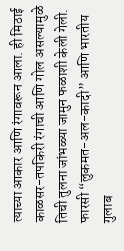त्याच्या आकार आणि रंगावरून आला. ही मिठाई काळसर-तपकिरी रंगाची आणि गोल असल्यामुळे तिची तुलना जांभळ्या जामुन फळाशी केली गेली.
फारसी “लुकमत-अल-कादी” आणि भारतीय गुलाब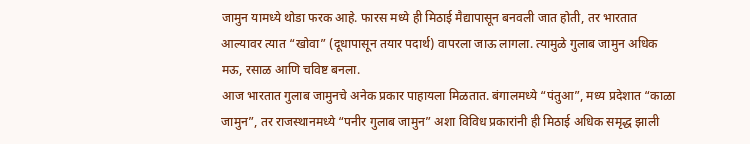जामुन यामध्ये थोडा फरक आहे. फारस मध्ये ही मिठाई मैद्यापासून बनवली जात होती, तर भारतात आल्यावर त्यात “खोवा” (दूधापासून तयार पदार्थ) वापरला जाऊ लागला. त्यामुळे गुलाब जामुन अधिक मऊ, रसाळ आणि चविष्ट बनला.
आज भारतात गुलाब जामुनचे अनेक प्रकार पाहायला मिळतात. बंगालमध्ये “पंतुआ”, मध्य प्रदेशात “काळा जामुन”, तर राजस्थानमध्ये “पनीर गुलाब जामुन” अशा विविध प्रकारांनी ही मिठाई अधिक समृद्ध झाली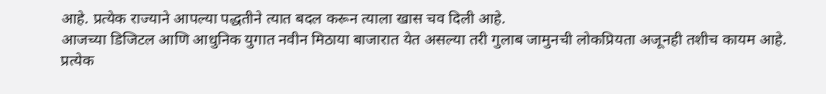आहे. प्रत्येक राज्याने आपल्या पद्धतीने त्यात बदल करून त्याला खास चव दिली आहे.
आजच्या डिजिटल आणि आधुनिक युगात नवीन मिठाया बाजारात येत असल्या तरी गुलाब जामुनची लोकप्रियता अजूनही तशीच कायम आहे. प्रत्येक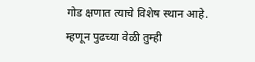गोड क्षणात त्याचे विशेष स्थान आहे.
म्हणून पुढच्या वेळी तुम्ही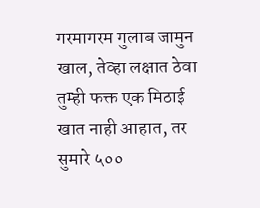गरमागरम गुलाब जामुन खाल, तेव्हा लक्षात ठेवा तुम्ही फक्त एक मिठाई खात नाही आहात, तर सुमारे ५००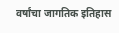वर्षांचा जागतिक इतिहास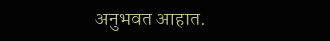अनुभवत आहात.